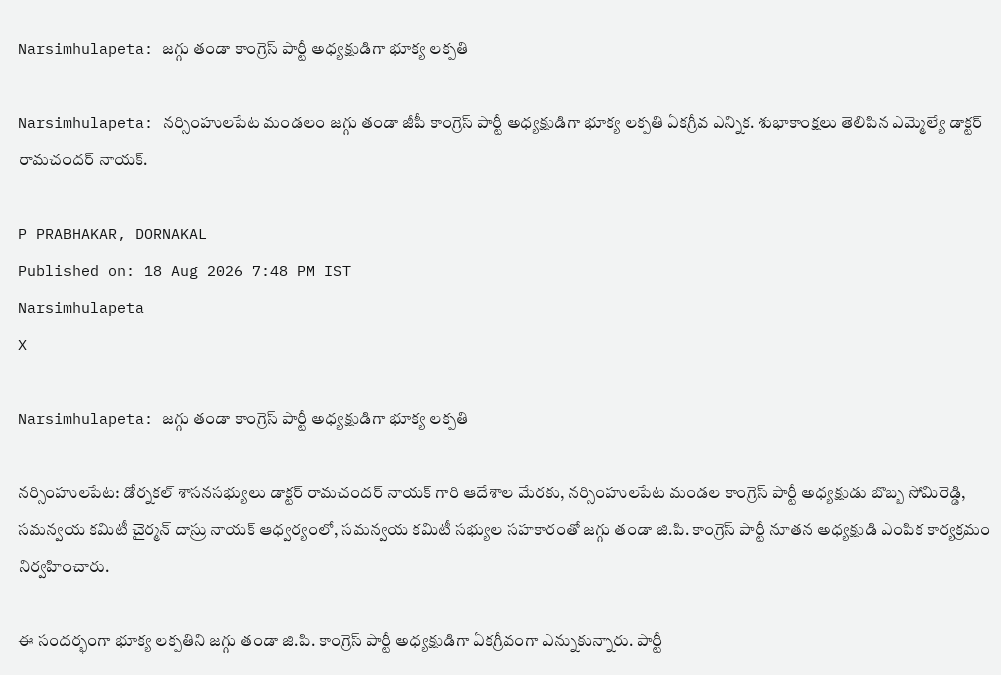Narsimhulapeta: జగ్గు తండా కాంగ్రెస్ పార్టీ అధ్యక్షుడిగా భూక్య లక్పతి

Narsimhulapeta: నర్సింహులపేట మండలం జగ్గు తండా జీపీ కాంగ్రెస్ పార్టీ అధ్యక్షుడిగా భూక్య లక్పతి ఏకగ్రీవ ఎన్నిక. శుభాకాంక్షలు తెలిపిన ఎమ్మెల్యే డాక్టర్ రామచందర్ నాయక్.

P PRABHAKAR, DORNAKAL
Published on: 18 Aug 2026 7:48 PM IST
Narsimhulapeta
X

Narsimhulapeta: జగ్గు తండా కాంగ్రెస్ పార్టీ అధ్యక్షుడిగా భూక్య లక్పతి

నర్సింహులపేట: డోర్నకల్ శాసనసభ్యులు డాక్టర్ రామచందర్ నాయక్ గారి ఆదేశాల మేరకు, నర్సింహులపేట మండల కాంగ్రెస్ పార్టీ అధ్యక్షుడు బొబ్బ సోమిరెడ్డి, సమన్వయ కమిటీ చైర్మన్ దాస్రు నాయక్ ఆధ్వర్యంలో, సమన్వయ కమిటీ సభ్యుల సహకారంతో జగ్గు తండా జి.పి. కాంగ్రెస్ పార్టీ నూతన అధ్యక్షుడి ఎంపిక కార్యక్రమం నిర్వహించారు.

ఈ సందర్భంగా భూక్య లక్పతిని జగ్గు తండా జి.పి. కాంగ్రెస్ పార్టీ అధ్యక్షుడిగా ఏకగ్రీవంగా ఎన్నుకున్నారు. పార్టీ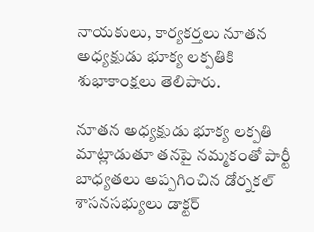నాయకులు, కార్యకర్తలు నూతన అధ్యక్షుడు భూక్య లక్పతికి శుభాకాంక్షలు తెలిపారు.

నూతన అధ్యక్షుడు భూక్య లక్పతి మాట్లాడుతూ తనపై నమ్మకంతో పార్టీ బాధ్యతలు అప్పగించిన డోర్నకల్ శాసనసభ్యులు డాక్టర్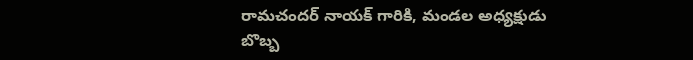రామచందర్ నాయక్ గారికి, మండల అధ్యక్షుడు బొబ్బ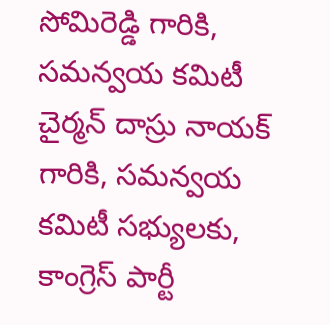సోమిరెడ్డి గారికి, సమన్వయ కమిటీ చైర్మన్ దాస్రు నాయక్ గారికి, సమన్వయ కమిటీ సభ్యులకు, కాంగ్రెస్ పార్టీ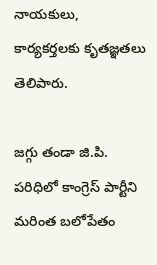నాయకులు, కార్యకర్తలకు కృతజ్ఞతలు తెలిపారు.

జగ్గు తండా జి.పి. పరిధిలో కాంగ్రెస్ పార్టీని మరింత బలోపేతం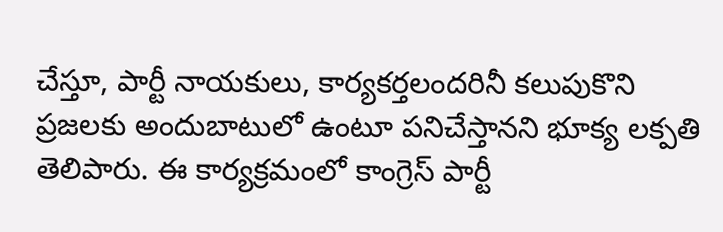చేస్తూ, పార్టీ నాయకులు, కార్యకర్తలందరినీ కలుపుకొని ప్రజలకు అందుబాటులో ఉంటూ పనిచేస్తానని భూక్య లక్పతి తెలిపారు. ఈ కార్యక్రమంలో కాంగ్రెస్ పార్టీ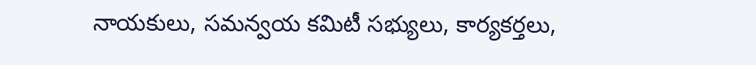నాయకులు, సమన్వయ కమిటీ సభ్యులు, కార్యకర్తలు,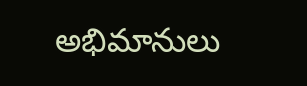అభిమానులు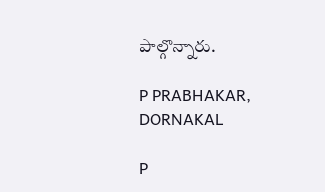పాల్గొన్నారు.

P PRABHAKAR, DORNAKAL

P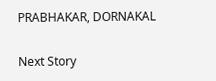PRABHAKAR, DORNAKAL

Next Story